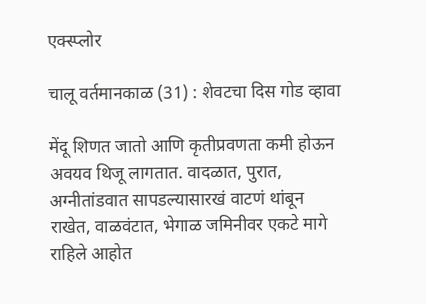एक्स्प्लोर

चालू वर्तमानकाळ (31) : शेवटचा दिस गोड व्हावा

मेंदू शिणत जातो आणि कृतीप्रवणता कमी होऊन अवयव थिजू लागतात. वादळात, पुरात, अग्नीतांडवात सापडल्यासारखं वाटणं थांबून राखेत, वाळवंटात, भेगाळ जमिनीवर एकटे मागे राहिले आहोत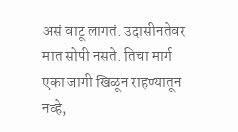असं वाटू लागतं. उदासीनतेवर मात सोपी नसते. तिचा मार्ग एका जागी खिळून राहण्यातून नव्हे,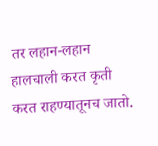तर लहान-लहान हालचाली करत कृती करत राहण्यातूनच जातो.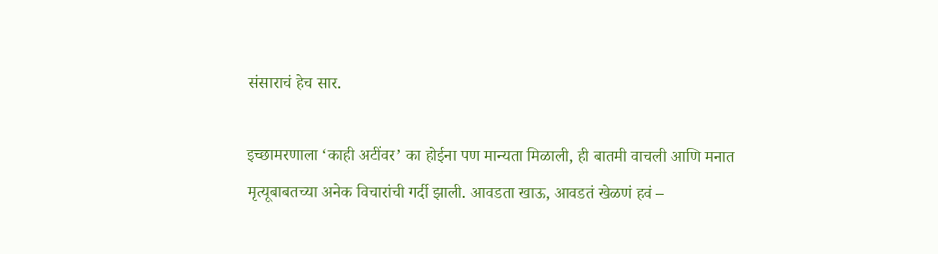संसाराचं हेच सार.

इच्छामरणाला ‘काही अटींवर’ का होईना पण मान्यता मिळाली, ही बातमी वाचली आणि मनात मृत्यूबाबतच्या अनेक विचारांची गर्दी झाली. आवडता खाऊ, आवडतं खेळणं हवं –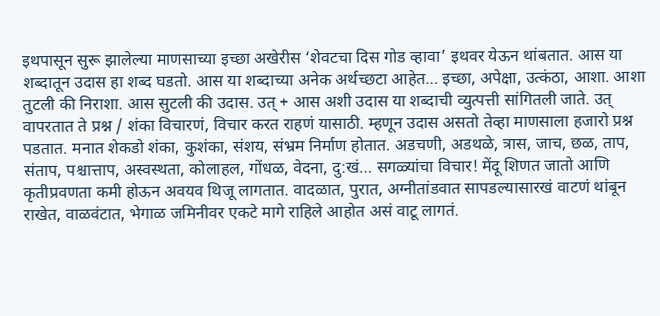इथपासून सुरू झालेल्या माणसाच्या इच्छा अखेरीस ‘शेवटचा दिस गोड व्हावा’ इथवर येऊन थांबतात. आस या शब्दातून उदास हा शब्द घडतो. आस या शब्दाच्या अनेक अर्थच्छटा आहेत… इच्छा, अपेक्षा, उत्कंठा, आशा. आशा तुटली की निराशा. आस सुटली की उदास. उत् + आस अशी उदास या शब्दाची व्युत्पत्ती सांगितली जाते. उत् वापरतात ते प्रश्न / शंका विचारणं, विचार करत राहणं यासाठी. म्हणून उदास असतो तेव्हा माणसाला हजारो प्रश्न पडतात. मनात शेकडो शंका, कुशंका, संशय, संभ्रम निर्माण होतात. अडचणी, अडथळे, त्रास, जाच, छळ, ताप, संताप, पश्चात्ताप, अस्वस्थता, कोलाहल, गोंधळ, वेदना, दु:खं… सगळ्यांचा विचार! मेंदू शिणत जातो आणि कृतीप्रवणता कमी होऊन अवयव थिजू लागतात. वादळात, पुरात, अग्नीतांडवात सापडल्यासारखं वाटणं थांबून राखेत, वाळवंटात, भेगाळ जमिनीवर एकटे मागे राहिले आहोत असं वाटू लागतं.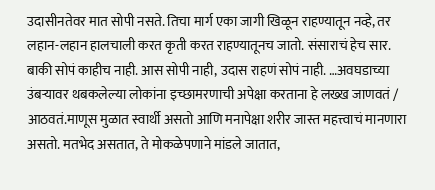उदासीनतेवर मात सोपी नसते. तिचा मार्ग एका जागी खिळून राहण्यातून नव्हे, तर लहान-लहान हालचाली करत कृती करत राहण्यातूनच जातो. संसाराचं हेच सार. बाकी सोपं काहीच नाही. आस सोपी नाही, उदास राहणं सोपं नाही. …अवघडाच्या उंबऱ्यावर थबकलेल्या लोकांना इच्छामरणाची अपेक्षा करताना हे लख्ख जाणवतं / आठवतं.माणूस मुळात स्वार्थी असतो आणि मनापेक्षा शरीर जास्त महत्त्वाचं मानणारा असतो. मतभेद असतात, ते मोकळेपणाने मांडले जातात,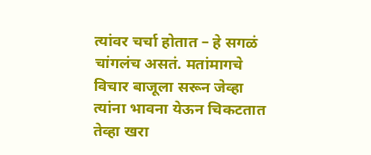त्यांवर चर्चा होतात – हे सगळं चांगलंच असतं. मतांमागचे विचार बाजूला सरून जेव्हा त्यांना भावना येऊन चिकटतात तेव्हा खरा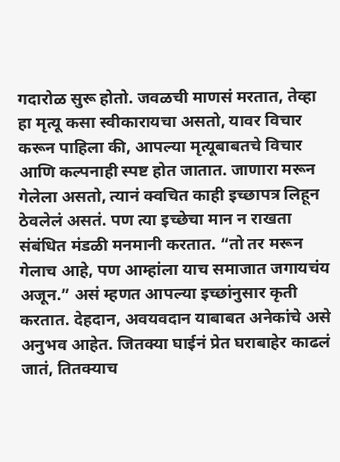गदारोळ सुरू होतो. जवळची माणसं मरतात, तेव्हा हा मृत्यू कसा स्वीकारायचा असतो, यावर विचार करून पाहिला की, आपल्या मृत्यूबाबतचे विचार आणि कल्पनाही स्पष्ट होत जातात. जाणारा मरून गेलेला असतो, त्यानं क्वचित काही इच्छापत्र लिहून ठेवलेलं असतं. पण त्या इच्छेचा मान न राखता संबंधित मंडळी मनमानी करतात. “तो तर मरून गेलाच आहे, पण आम्हांला याच समाजात जगायचंय अजून.” असं म्हणत आपल्या इच्छांनुसार कृती करतात. देहदान, अवयवदान याबाबत अनेकांचे असे अनुभव आहेत. जितक्या घाईनं प्रेत घराबाहेर काढलं जातं, तितक्याच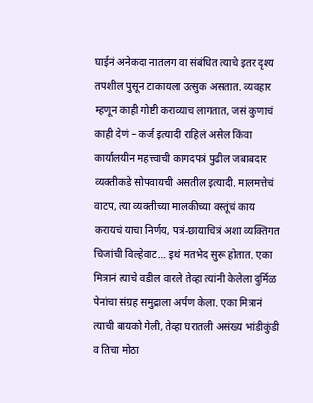घाईनं अनेकदा नातलग वा संबंधित त्याचे इतर दृश्य तपशील पुसून टाकायला उत्सुक असतात. व्यवहार म्हणून काही गोष्टी कराव्याच लागतात, जसं कुणाचं काही देणं – कर्ज इत्यादी राहिलं असेल किंवा कार्यालयीन महत्त्वाची कागदपत्रं पुढील जबाबदार व्यक्तीकडे सोपवायची असतील इत्यादी. मालमत्तेचं वाटप, त्या व्यक्तीच्या मालकीच्या वस्तूंचं काय करायचं याचा निर्णय, पत्रं-छायाचित्रं अशा व्यक्तिगत चिजांची विल्हेवाट… इथं मतभेद सुरू होतात. एका मित्रानं त्याचे वडील वारले तेव्हा त्यांनी केलेला दुर्मिळ पेनांचा संग्रह समुद्राला अर्पण केला. एका मित्रानं त्याची बायको गेली, तेव्हा घरातली असंख्य भांडीकुंडी व तिचा मोठा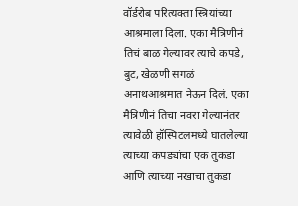वॉर्डरोब परित्यक्ता स्त्रियांच्या आश्रमाला दिला. एका मैत्रिणीनं तिचं बाळ गेल्यावर त्याचे कपडे, बुट, खेळणी सगळं अनाथआश्रमात नेऊन दिलं. एका मैत्रिणीनं तिचा नवरा गेल्यानंतर त्यावेळी हॉस्पिटलमध्ये घातलेल्या त्याच्या कपड्यांचा एक तुकडा आणि त्याच्या नखाचा तुकडा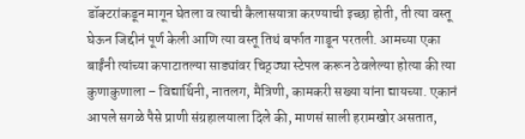डॉक्टरांकडून मागून घेतला व त्याची कैलासयात्रा करण्याची इच्छा होती, ती त्या वस्तू घेऊन जिद्दीनं पूर्ण केली आणि त्या वस्तू तिथं बर्फात गाडून परतली. आमच्या एका बाईंनी त्यांच्या कपाटातल्या साड्यांवर चिठ्ठ्या स्टेपल करून ठेवलेल्या होत्या की त्या कुणाकुणाला – विद्यार्थिनी, नातलग, मैत्रिणी, कामकरी सख्या यांना द्यायच्या. एकानं आपले सगळे पैसे प्राणी संग्रहालयाला दिले की, माणसं साली हरामखोर असतात,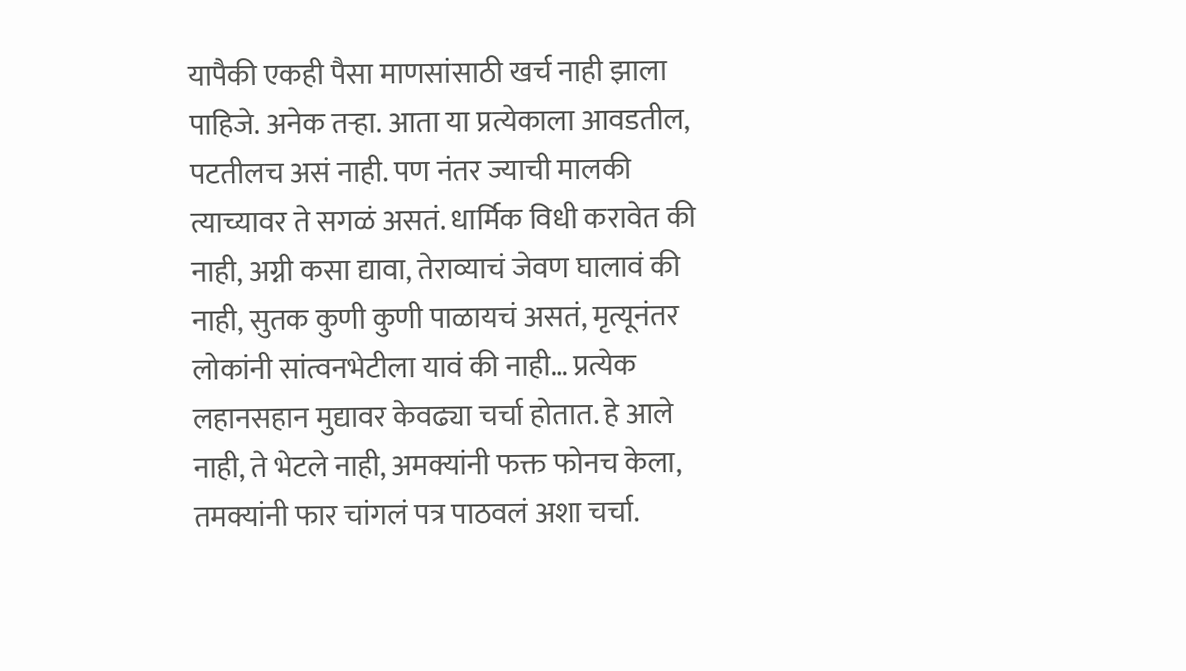यापैकी एकही पैसा माणसांसाठी खर्च नाही झाला पाहिजे. अनेक तर्‍हा. आता या प्रत्येकाला आवडतील, पटतीलच असं नाही. पण नंतर ज्याची मालकी त्याच्यावर ते सगळं असतं. धार्मिक विधी करावेत की नाही, अग्नी कसा द्यावा, तेराव्याचं जेवण घालावं की नाही, सुतक कुणी कुणी पाळायचं असतं, मृत्यूनंतर लोकांनी सांत्वनभेटीला यावं की नाही… प्रत्येक लहानसहान मुद्यावर केवढ्या चर्चा होतात. हे आले नाही, ते भेटले नाही, अमक्यांनी फक्त फोनच केला, तमक्यांनी फार चांगलं पत्र पाठवलं अशा चर्चा.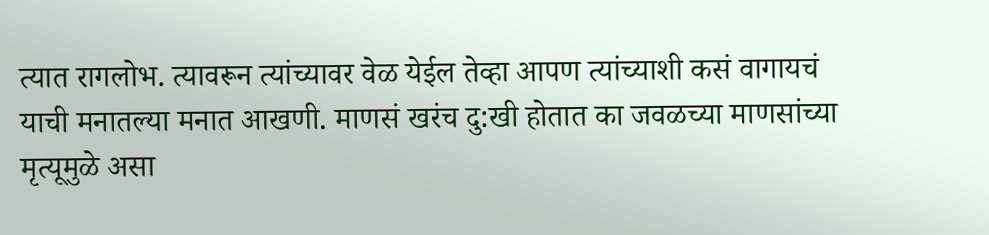त्यात रागलोभ. त्यावरून त्यांच्यावर वेळ येईल तेव्हा आपण त्यांच्याशी कसं वागायचं याची मनातल्या मनात आखणी. माणसं खरंच दु:खी होतात का जवळच्या माणसांच्या मृत्यूमुळे असा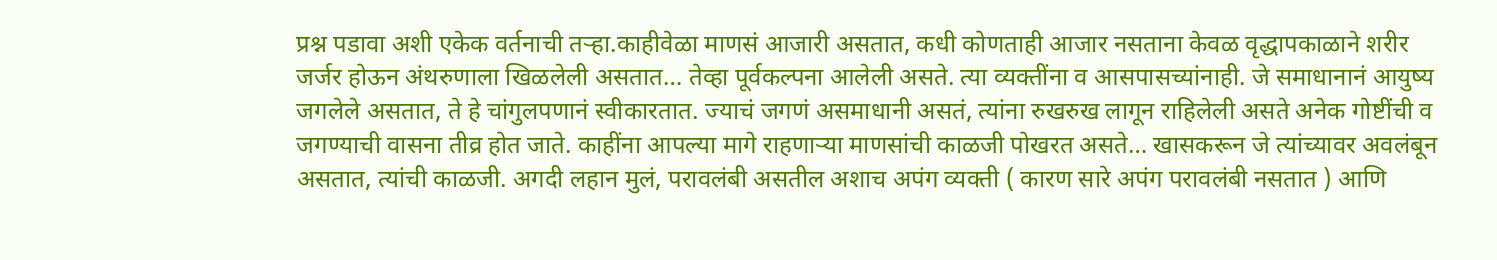प्रश्न पडावा अशी एकेक वर्तनाची तर्‍हा.काहीवेळा माणसं आजारी असतात, कधी कोणताही आजार नसताना केवळ वृद्धापकाळाने शरीर जर्जर होऊन अंथरुणाला खिळलेली असतात… तेव्हा पूर्वकल्पना आलेली असते. त्या व्यक्तींना व आसपासच्यांनाही. जे समाधानानं आयुष्य जगलेले असतात, ते हे चांगुलपणानं स्वीकारतात. ज्याचं जगणं असमाधानी असतं, त्यांना रुखरुख लागून राहिलेली असते अनेक गोष्टींची व जगण्याची वासना तीव्र होत जाते. काहींना आपल्या मागे राहणार्‍या माणसांची काळजी पोखरत असते… खासकरून जे त्यांच्यावर अवलंबून असतात, त्यांची काळजी. अगदी लहान मुलं, परावलंबी असतील अशाच अपंग व्यक्ती ( कारण सारे अपंग परावलंबी नसतात ) आणि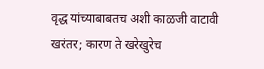वृद्ध यांच्याबाबतच अशी काळजी वाटावी खरंतर; कारण ते खरेखुरेच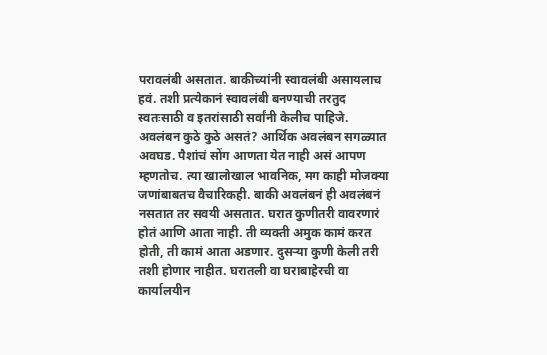परावलंबी असतात. बाकीच्यांनी स्वावलंबी असायलाच हवं. तशी प्रत्येकानं स्वावलंबी बनण्याची तरतुद स्वतःसाठी व इतरांसाठी सर्वांनी केलीच पाहिजे. अवलंबन कुठे कुठे असतं? आर्थिक अवलंबन सगळ्यात अवघड. पैशांचं सोंग आणता येत नाही असं आपण म्हणतोच. त्या खालोखाल भावनिक, मग काही मोजक्या जणांबाबतच वैचारिकही. बाकी अवलंबनं ही अवलंबनं नसतात तर सवयी असतात. घरात कुणीतरी वावरणारं होतं आणि आता नाही. ती व्यक्ती अमुक कामं करत होती, ती कामं आता अडणार. दुसर्‍या कुणी केली तरी तशी होणार नाहीत. घरातली वा घराबाहेरची वा कार्यालयीन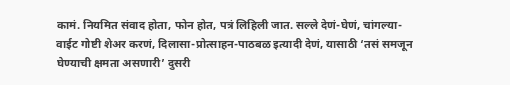कामं. नियमित संवाद होता, फोन होत, पत्रं लिहिली जात. सल्ले देणं-घेणं, चांगल्या-वाईट गोष्टी शेअर करणं, दिलासा-प्रोत्साहन-पाठबळ इत्यादी देणं, यासाठी ‘तसं समजून घेण्याची क्षमता असणारी’ दुसरी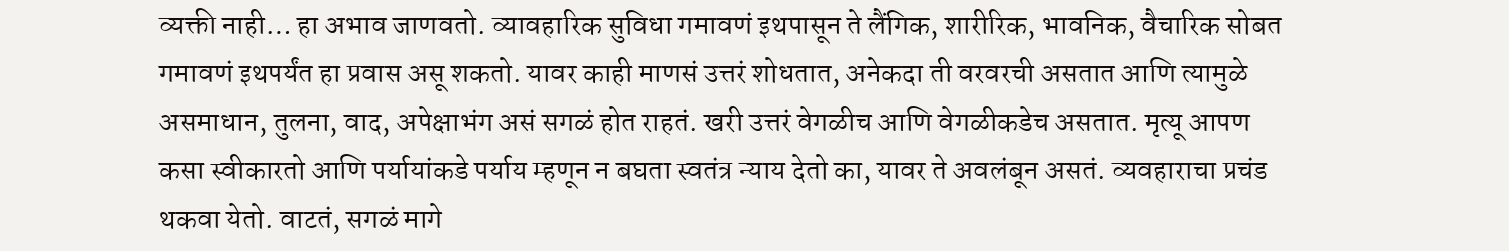व्यक्ती नाही… हा अभाव जाणवतो. व्यावहारिक सुविधा गमावणं इथपासून ते लैंगिक, शारीरिक, भावनिक, वैचारिक सोबत गमावणं इथपर्यंत हा प्रवास असू शकतो. यावर काही माणसं उत्तरं शोधतात, अनेकदा ती वरवरची असतात आणि त्यामुळे असमाधान, तुलना, वाद, अपेक्षाभंग असं सगळं होत राहतं. खरी उत्तरं वेगळीच आणि वेगळीकडेच असतात. मृत्यू आपण कसा स्वीकारतो आणि पर्यायांकडे पर्याय म्हणून न बघता स्वतंत्र न्याय देतो का, यावर ते अवलंबून असतं. व्यवहाराचा प्रचंड थकवा येतो. वाटतं, सगळं मागे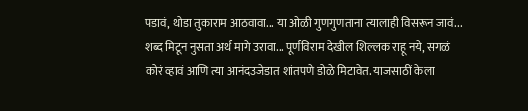पडावं, थोडा तुकाराम आठवावा... या ओळी गुणगुणताना त्यालाही विसरून जावं... शब्द मिटून नुसता अर्थ मागे उरावा... पूर्णविराम देखील शिल्लक राहू नये, सगळं कोरं व्हावं आणि त्या आनंदउजेडात शांतपणे डोळे मिटावेत. याजसाठीं केला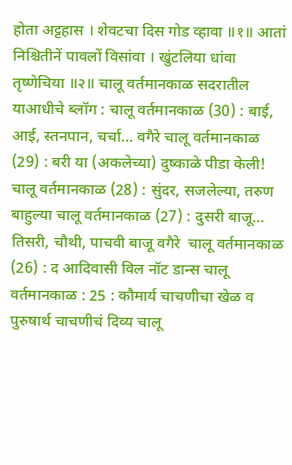होता अट्टहास । शेवटचा दिस गोड व्हावा ॥१॥ आतां निश्चितीनें पावलों विसांवा । खुंटलिया धांवा तृष्णेचिया ॥२॥ चालू वर्तमानकाळ सदरातील याआधीचे ब्लॉग : चालू वर्तमानकाळ (30) : बाई, आई, स्तनपान, चर्चा... वगैरे चालू वर्तमानकाळ (29) : बरी या (अकलेच्या) दुष्काळे पीडा केली!    चालू वर्तमानकाळ (28) : सुंदर, सजलेल्या, तरुण बाहुल्या चालू वर्तमानकाळ (27) : दुसरी बाजू… तिसरी, चौथी, पाचवी बाजू वगैरे  चालू वर्तमानकाळ (26) : द आदिवासी विल नॉट डान्स चालू वर्तमानकाळ : 25 : कौमार्य चाचणीचा खेळ व पुरुषार्थ चाचणीचं दिव्य चालू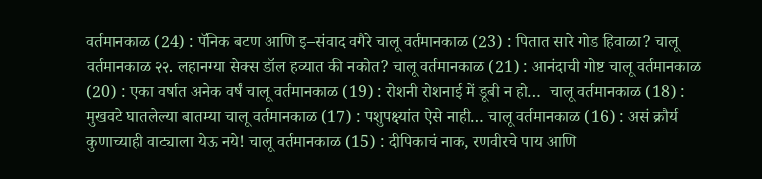वर्तमानकाळ (24) : पॅनिक बटण आणि इ–संवाद वगैरे चालू वर्तमानकाळ (23) : पितात सारे गोड हिवाळा? चालू वर्तमानकाळ २२. लहानग्या सेक्स डॉल हव्यात की नकोत? चालू वर्तमानकाळ (21) : आनंदाची गोष्ट चालू वर्तमानकाळ (20) : एका वर्षात अनेक वर्षं चालू वर्तमानकाळ (19) : रोशनी रोशनाई में डूबी न हो…  चालू वर्तमानकाळ (18) : मुखवटे घातलेल्या बातम्या चालू वर्तमानकाळ (17) : पशुपक्ष्यांत ऐसे नाही… चालू वर्तमानकाळ (16) : असं क्रौर्य कुणाच्याही वाट्याला येऊ नये! चालू वर्तमानकाळ (15) : दीपिकाचं नाक, रणवीरचे पाय आणि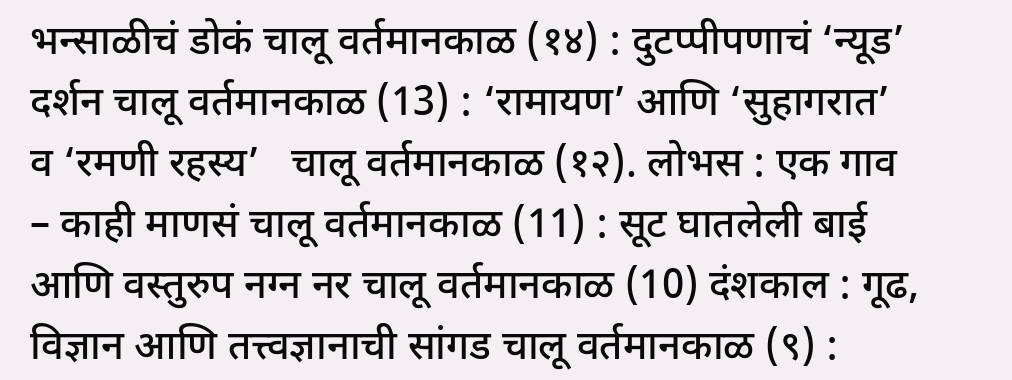भन्साळीचं डोकं चालू वर्तमानकाळ (१४) : दुटप्पीपणाचं ‘न्यूड’ दर्शन चालू वर्तमानकाळ (13) : ‘रामायण’ आणि ‘सुहागरात’ व ‘रमणी रहस्य’   चालू वर्तमानकाळ (१२). लोभस : एक गाव – काही माणसं चालू वर्तमानकाळ (11) : सूट घातलेली बाई आणि वस्तुरुप नग्न नर चालू वर्तमानकाळ (10) दंशकाल : गूढ, विज्ञान आणि तत्त्वज्ञानाची सांगड चालू वर्तमानकाळ (९) :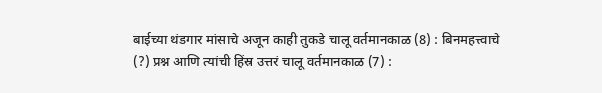बाईच्या थंडगार मांसाचे अजून काही तुकडे चालू वर्तमानकाळ (8) : बिनमहत्त्वाचे (?) प्रश्न आणि त्यांची हिंस्र उत्तरं चालू वर्तमानकाळ (7) :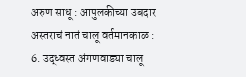अरुण साधू : आपुलकीच्या उबदार अस्तराचं नातं चालू वर्तमानकाळ : 6. उद्ध्वस्त अंगणवाड्या चालू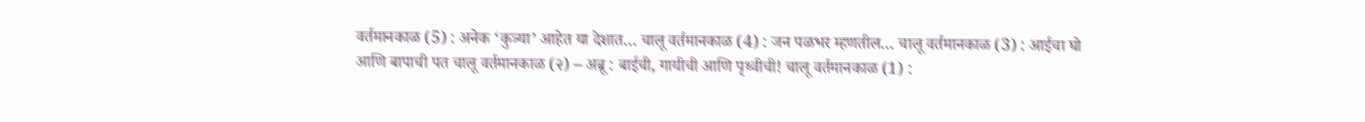वर्तमानकाळ (5) : अनेक ‘कुत्र्या’ आहेत या देशात… चालू वर्तमानकाळ (4) : जन पळभर म्हणतील… चालू वर्तमानकाळ (3) : आईचा घो आणि बापाची पत चालू वर्तमानकाळ (२) – अब्रू : बाईची, गायीची आणि पृथ्वीची! चालू वर्तमानकाळ (1) :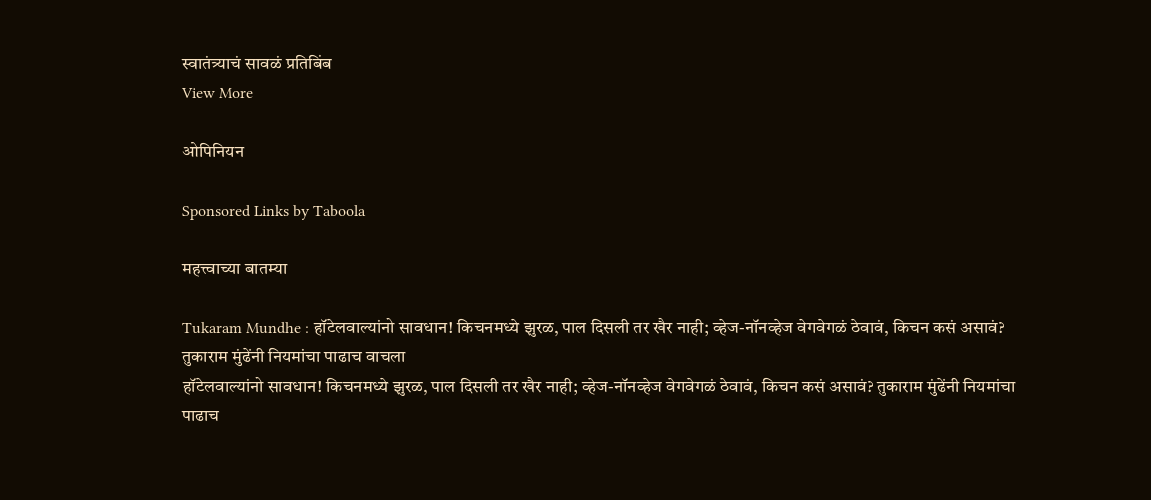स्वातंत्र्याचं सावळं प्रतिबिंब
View More

ओपिनियन

Sponsored Links by Taboola

महत्त्वाच्या बातम्या

Tukaram Mundhe : हॉटेलवाल्यांनो सावधान! किचनमध्ये झुरळ, पाल दिसली तर खैर नाही; व्हेज-नॉनव्हेज वेगवेगळं ठेवावं, किचन कसं असावं? तुकाराम मुंढेंनी नियमांचा पाढाच वाचला
हॉटेलवाल्यांनो सावधान! किचनमध्ये झुरळ, पाल दिसली तर खैर नाही; व्हेज-नॉनव्हेज वेगवेगळं ठेवावं, किचन कसं असावं? तुकाराम मुंढेंनी नियमांचा पाढाच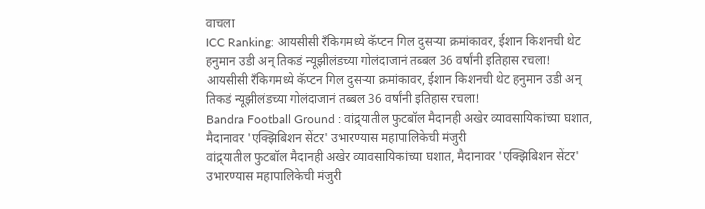वाचला
ICC Ranking: आयसीसी रँकिगमध्ये कॅप्टन गिल दुसऱ्या क्रमांकावर, ईशान किशनची थेट हनुमान उडी अन् तिकडं न्यूझीलंडच्या गोलंदाजानं तब्बल 36 वर्षांनी इतिहास रचला!
आयसीसी रँकिगमध्ये कॅप्टन गिल दुसऱ्या क्रमांकावर, ईशान किशनची थेट हनुमान उडी अन् तिकडं न्यूझीलंडच्या गोलंदाजानं तब्बल 36 वर्षांनी इतिहास रचला!
Bandra Football Ground : वांद्र्यातील फुटबॉल मैदानही अखेर व्यावसायिकांच्या घशात, मैदानावर 'एक्झिबिशन सेंटर' उभारण्यास महापालिकेची मंजुरी
वांद्र्यातील फुटबॉल मैदानही अखेर व्यावसायिकांच्या घशात, मैदानावर 'एक्झिबिशन सेंटर' उभारण्यास महापालिकेची मंजुरी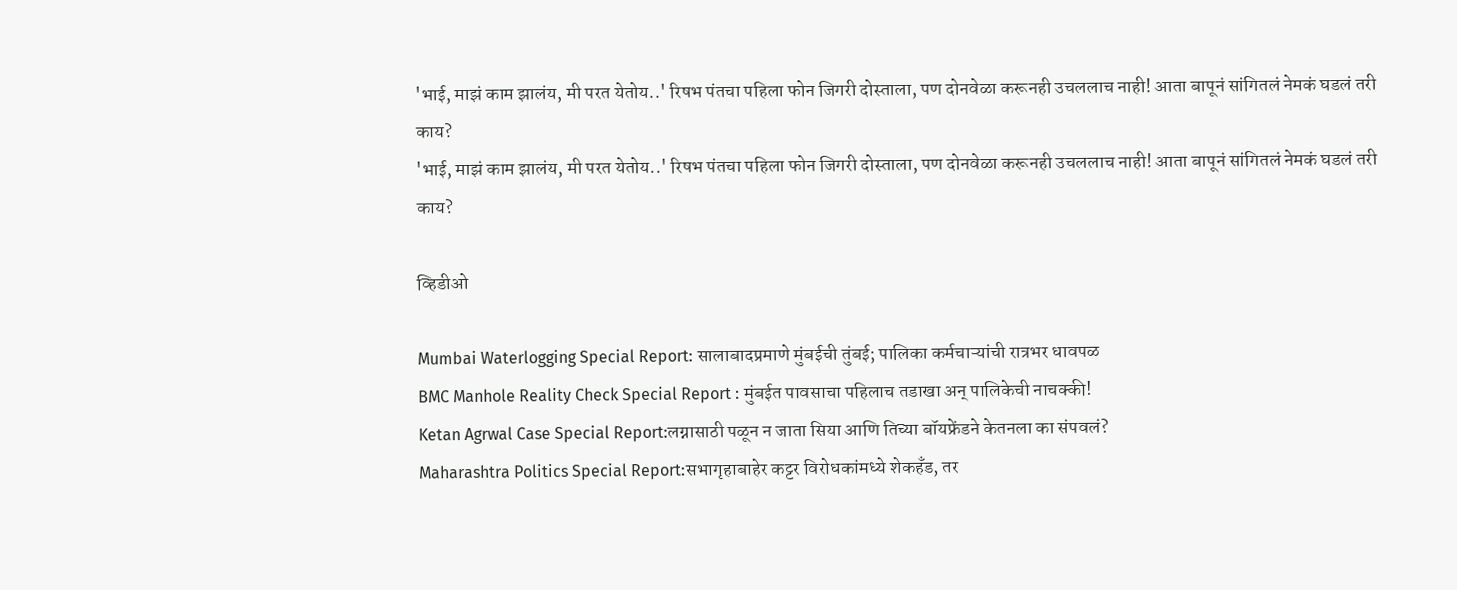'भाई, माझं काम झालंय, मी परत येतोय..' रिषभ पंतचा पहिला फोन जिगरी दोस्ताला, पण दोनवेळा करूनही उचललाच नाही! आता बापूनं सांगितलं नेमकं घडलं तरी काय?
'भाई, माझं काम झालंय, मी परत येतोय..' रिषभ पंतचा पहिला फोन जिगरी दोस्ताला, पण दोनवेळा करूनही उचललाच नाही! आता बापूनं सांगितलं नेमकं घडलं तरी काय?

व्हिडीओ

Mumbai Waterlogging Special Report: सालाबादप्रमाणे मुंबईची तुंबई; पालिका कर्मचाऱ्यांची रात्रभर धावपळ
BMC Manhole Reality Check Special Report : मुंबईत पावसाचा पहिलाच तडाखा अन् पालिकेची नाचक्की!
Ketan Agrwal Case Special Report:लग्नासाठी पळून न जाता सिया आणि तिच्या बॉयफ्रेंडने केतनला का संपवलं?
Maharashtra Politics Special Report:सभागृहाबाहेर कट्टर विरोधकांमध्ये शेकहँड, तर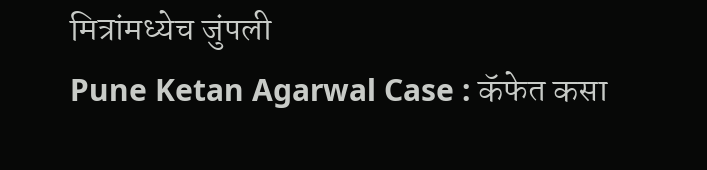मित्रांमध्येच जुंपली
Pune Ketan Agarwal Case : कॅफेत कसा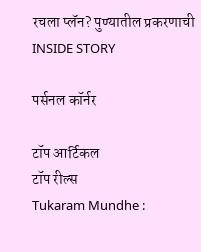रचला प्लॅन? पुण्यातील प्रकरणाची INSIDE STORY

पर्सनल कॉर्नर

टॉप आर्टिकल
टॉप रील्स
Tukaram Mundhe :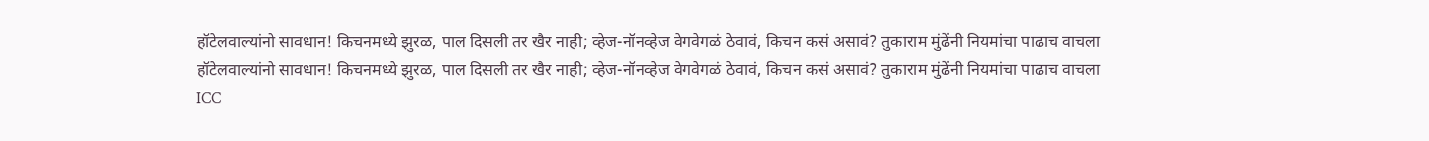हॉटेलवाल्यांनो सावधान! किचनमध्ये झुरळ, पाल दिसली तर खैर नाही; व्हेज-नॉनव्हेज वेगवेगळं ठेवावं, किचन कसं असावं? तुकाराम मुंढेंनी नियमांचा पाढाच वाचला
हॉटेलवाल्यांनो सावधान! किचनमध्ये झुरळ, पाल दिसली तर खैर नाही; व्हेज-नॉनव्हेज वेगवेगळं ठेवावं, किचन कसं असावं? तुकाराम मुंढेंनी नियमांचा पाढाच वाचला
ICC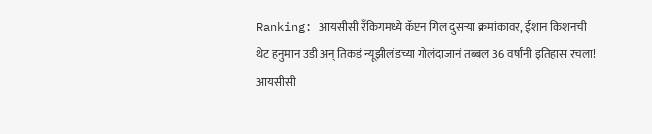Ranking: आयसीसी रँकिगमध्ये कॅप्टन गिल दुसऱ्या क्रमांकावर, ईशान किशनची थेट हनुमान उडी अन् तिकडं न्यूझीलंडच्या गोलंदाजानं तब्बल 36 वर्षांनी इतिहास रचला!
आयसीसी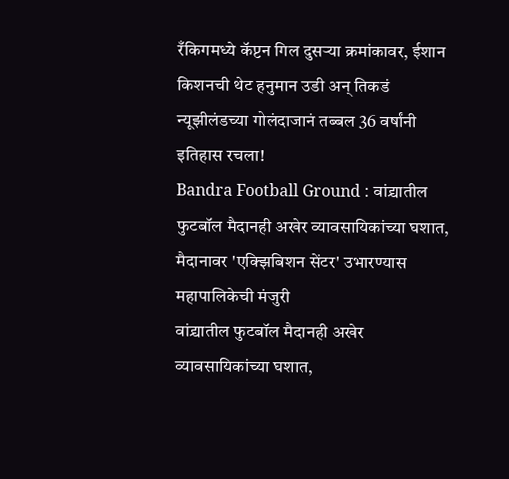रँकिगमध्ये कॅप्टन गिल दुसऱ्या क्रमांकावर, ईशान किशनची थेट हनुमान उडी अन् तिकडं न्यूझीलंडच्या गोलंदाजानं तब्बल 36 वर्षांनी इतिहास रचला!
Bandra Football Ground : वांद्र्यातील फुटबॉल मैदानही अखेर व्यावसायिकांच्या घशात, मैदानावर 'एक्झिबिशन सेंटर' उभारण्यास महापालिकेची मंजुरी
वांद्र्यातील फुटबॉल मैदानही अखेर व्यावसायिकांच्या घशात,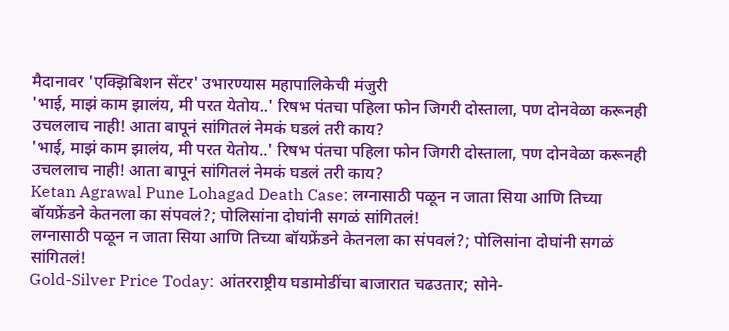मैदानावर 'एक्झिबिशन सेंटर' उभारण्यास महापालिकेची मंजुरी
'भाई, माझं काम झालंय, मी परत येतोय..' रिषभ पंतचा पहिला फोन जिगरी दोस्ताला, पण दोनवेळा करूनही उचललाच नाही! आता बापूनं सांगितलं नेमकं घडलं तरी काय?
'भाई, माझं काम झालंय, मी परत येतोय..' रिषभ पंतचा पहिला फोन जिगरी दोस्ताला, पण दोनवेळा करूनही उचललाच नाही! आता बापूनं सांगितलं नेमकं घडलं तरी काय?
Ketan Agrawal Pune Lohagad Death Case: लग्नासाठी पळून न जाता सिया आणि तिच्या बॉयफ्रेंडने केतनला का संपवलं?; पोलिसांना दोघांनी सगळं सांगितलं!
लग्नासाठी पळून न जाता सिया आणि तिच्या बॉयफ्रेंडने केतनला का संपवलं?; पोलिसांना दोघांनी सगळं सांगितलं!
Gold-Silver Price Today: आंतरराष्ट्रीय घडामोडींचा बाजारात चढउतार; सोने-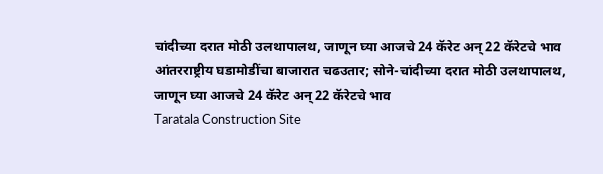चांदीच्या दरात मोठी उलथापालथ, जाणून घ्या आजचे 24 कॅरेट अन् 22 कॅरेटचे भाव
आंतरराष्ट्रीय घडामोडींचा बाजारात चढउतार; सोने-चांदीच्या दरात मोठी उलथापालथ, जाणून घ्या आजचे 24 कॅरेट अन् 22 कॅरेटचे भाव
Taratala Construction Site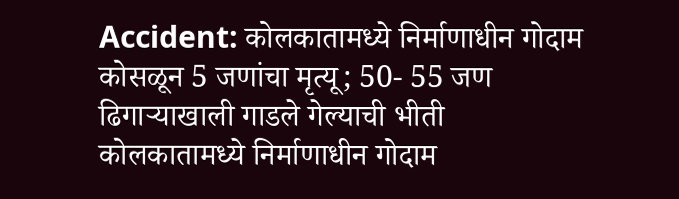Accident: कोलकातामध्ये निर्माणाधीन गोदाम कोसळून 5 जणांचा मृत्यू; 50- 55 जण ढिगाऱ्याखाली गाडले गेल्याची भीती
कोलकातामध्ये निर्माणाधीन गोदाम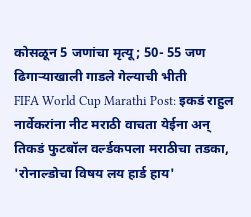कोसळून 5 जणांचा मृत्यू; 50- 55 जण ढिगाऱ्याखाली गाडले गेल्याची भीती
FIFA World Cup Marathi Post: इकडं राहुल नार्वेकरांना नीट मराठी वाचता येईना अन् तिकडं फुटबॉल वर्ल्डकपला मराठीचा तडका, 'रोनाल्डोचा विषय लय हार्ड हाय'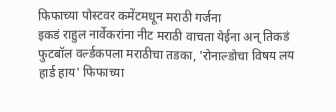फिफाच्या पोस्टवर कमेंटमधून मराठी गर्जना
इकडं राहुल नार्वेकरांना नीट मराठी वाचता येईना अन् तिकडं फुटबॉल वर्ल्डकपला मराठीचा तडका, 'रोनाल्डोचा विषय लय हार्ड हाय' फिफाच्या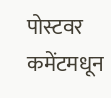पोस्टवर कमेंटमधून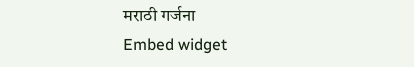मराठी गर्जना
Embed widget